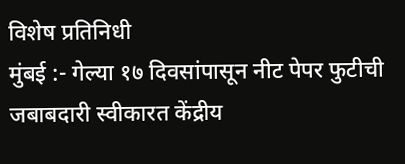विशेष प्रतिनिधी
मुंबई :- गेल्या १७ दिवसांपासून नीट पेपर फुटीची जबाबदारी स्वीकारत केंद्रीय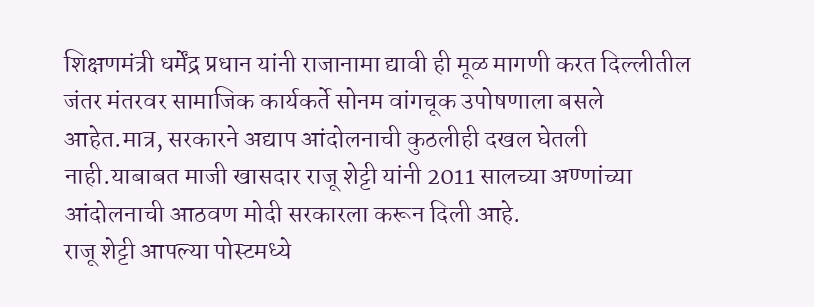शिक्षणमंत्री धर्मेंद्र प्रधान यांनी राजानामा द्यावी ही मूळ मागणी करत दिल्लीतील जंतर मंतरवर सामाजिक कार्यकर्ते सोनम वांगचूक उपोषणाला बसले आहेत.मात्र, सरकारने अद्याप आंदोलनाची कुठलीही दखल घेतली नाही.याबाबत माजी खासदार राजू शेट्टी यांनी 2011 सालच्या अण्णांच्या आंदोलनाची आठवण मोदी सरकारला करून दिली आहे.
राजू शेट्टी आपल्या पोस्टमध्ये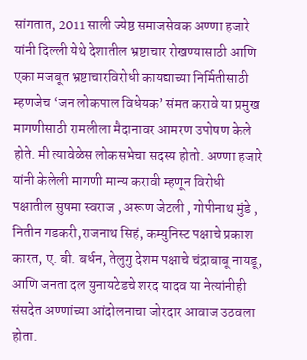सांगतात, 2011 साली ज्येष्ठ समाजसेवक अण्णा हजारे यांनी दिल्ली येथे देशातील भ्रष्टाचार रोखण्यासाठी आणि एका मजबूत भ्रष्टाचारविरोधी कायद्याच्या निर्मितीसाठी म्हणजेच ‘जन लोकपाल विधेयक’ संमत करावे या प्रमुख मागणीसाठी रामलीला मैदानावर आमरण उपोषण केले होते. मी त्यावेळेस लोकसभेचा सदस्य होतो. अण्णा हजारे यांनी केलेली मागणी मान्य करावी म्हणून विरोधी पक्षातील सुषमा स्वराज , अरूण जेटली , गोपीनाथ मुंडे , नितीन गडकरी,राजनाथ सिहं, कम्युनिस्ट पक्षाचे प्रकाश कारत, ए. बी. बर्धन, तेलुगु देशम पक्षाचे चंद्राबाबू नायडू, आणि जनता दल युनायटेडचे शरद यादव या नेत्यांनीही संसदेत अण्णांच्या आंदोलनाचा जोरदार आवाज उठवला होता.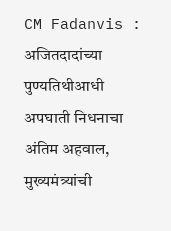CM Fadanvis : अजितदादांच्या पुण्यतिथीआधी अपघाती निधनाचा अंतिम अहवाल, मुख्यमंत्र्यांची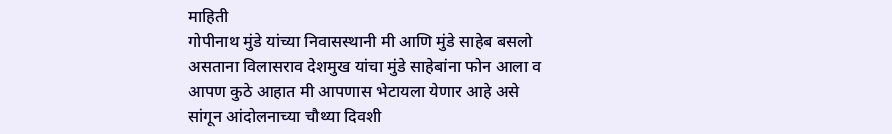माहिती
गोपीनाथ मुंडे यांच्या निवासस्थानी मी आणि मुंडे साहेब बसलो असताना विलासराव देशमुख यांचा मुंडे साहेबांना फोन आला व आपण कुठे आहात मी आपणास भेटायला येणार आहे असे सांगून आंदोलनाच्या चौथ्या दिवशी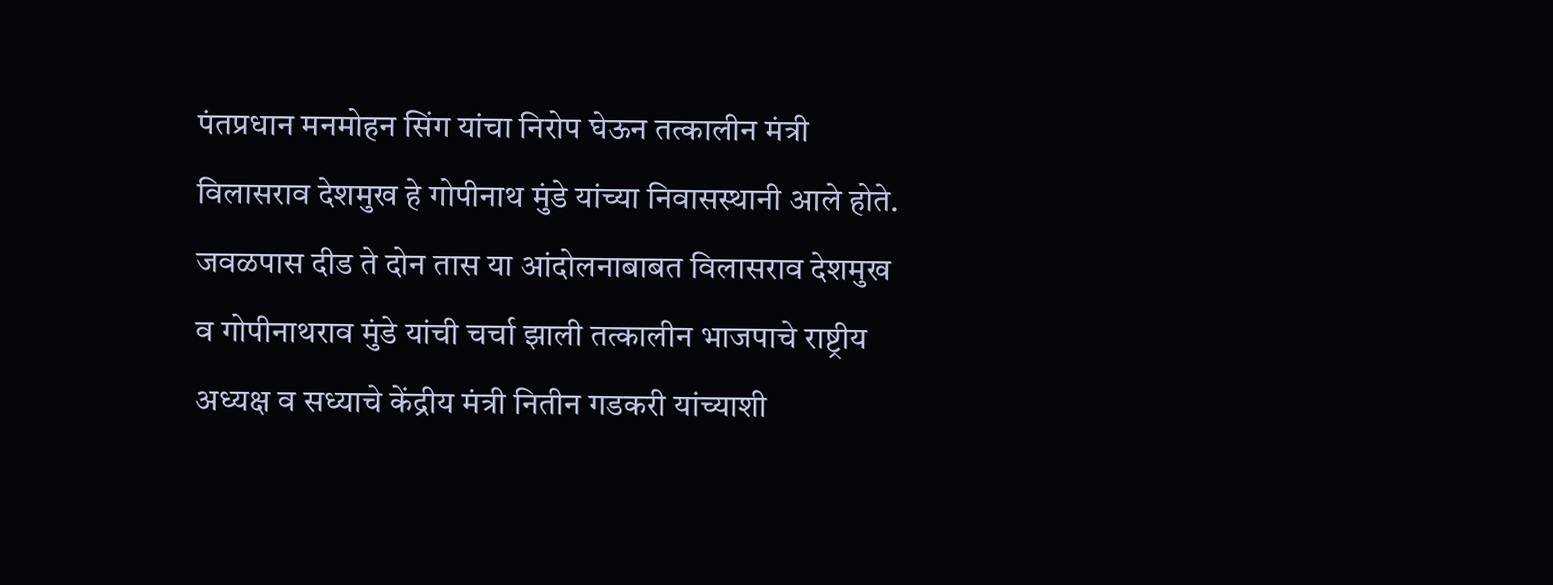पंतप्रधान मनमोहन सिंग यांचा निरोप घेऊन तत्कालीन मंत्री विलासराव देशमुख हे गोपीनाथ मुंडे यांच्या निवासस्थानी आले होते. जवळपास दीड ते दोन तास या आंदोलनाबाबत विलासराव देशमुख व गोपीनाथराव मुंडे यांची चर्चा झाली तत्कालीन भाजपाचे राष्ट्रीय अध्यक्ष व सध्याचे केंद्रीय मंत्री नितीन गडकरी यांच्याशी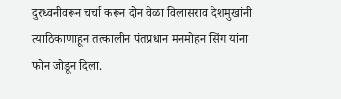दुरध्वनीवरून चर्चा करून दोन वेळा विलासराव देशमुखांनी त्याठिकाणाहून तत्कालीन पंतप्रधान मनमोहन सिंग यांना फोन जोडून दिला.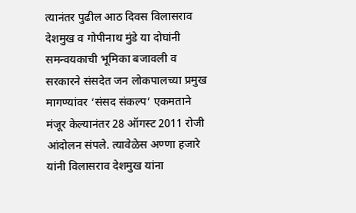त्यानंतर पुढील आठ दिवस विलासराव देशमुख व गोपीनाथ मुंडे या दोघांनी समन्वयकाची भूमिका बजावली व सरकारने संसदेत जन लोकपालच्या प्रमुख मागण्यांवर ‘संसद संकल्प’ एकमताने मंजूर केल्यानंतर 28 ऑगस्ट 2011 रोजी आंदोलन संपले. त्यावेळेस अण्णा हजारे यांनी विलासराव देशमुख यांना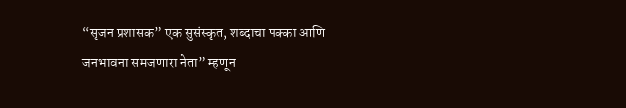“सृजन प्रशासक” एक सुसंस्कृत, शब्दाचा पक्का आणि जनभावना समजणारा नेता” म्हणून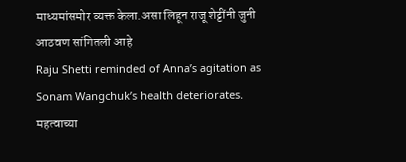माध्यमांसमोर व्यक्त केला.असा लिहून राजू शेट्टींनी जुनी आठवण सांगितली आहे
Raju Shetti reminded of Anna’s agitation as Sonam Wangchuk’s health deteriorates.
महत्वाच्या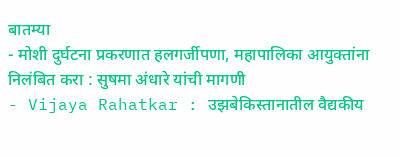बातम्या
- मोशी दुर्घटना प्रकरणात हलगर्जीपणा, महापालिका आयुक्तांना निलंबित करा : सुषमा अंधारे यांची मागणी
- Vijaya Rahatkar : उझबेकिस्तानातील वैद्यकीय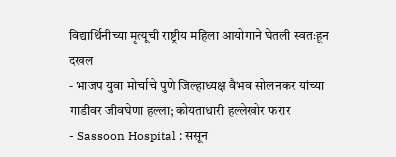विद्यार्थिनीच्या मृत्यूची राष्ट्रीय महिला आयोगाने घेतली स्वतःहून दखल
- भाजप युवा मोर्चाचे पुणे जिल्हाध्यक्ष वैभव सोलनकर यांच्या गाडीवर जीवघेणा हल्ला; कोयताधारी हल्लेखोर फरार
- Sassoon Hospital : ससून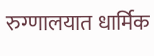रुग्णालयात धार्मिक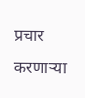प्रचार करणाऱ्या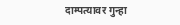दाम्पत्यावर गुन्हा